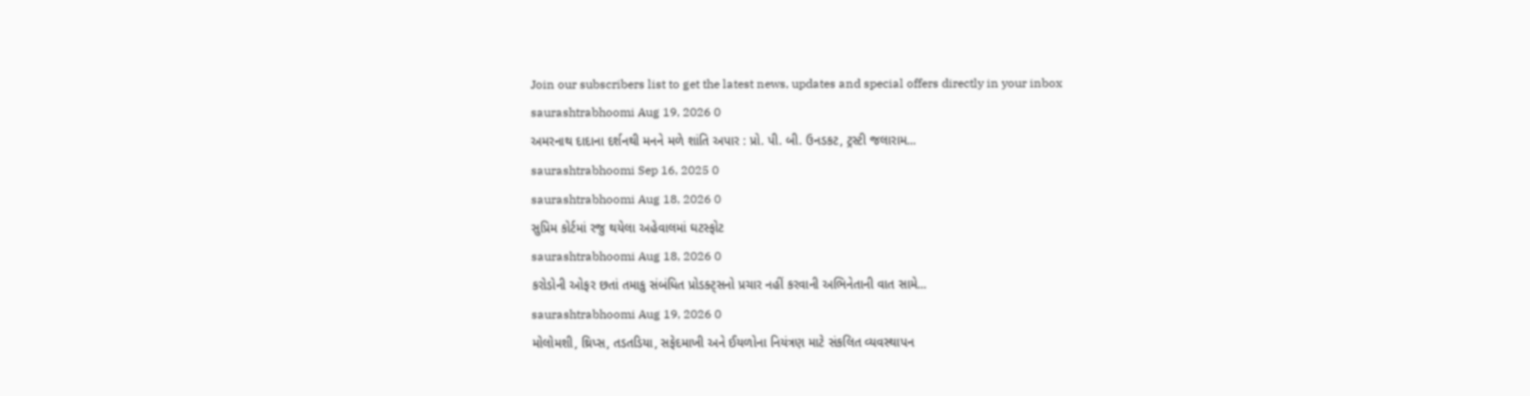Join our subscribers list to get the latest news, updates and special offers directly in your inbox
saurashtrabhoomi Aug 19, 2026 0
અમરનાથ દાદાના દર્શનથી મનને મળે શાંતિ અપાર : પ્રો. પી. બી. ઉનડકટ, ટ્રસ્ટી જલારામ...
saurashtrabhoomi Sep 16, 2025 0
saurashtrabhoomi Aug 18, 2026 0
સુપ્રિમ કોર્ટમાં રજુ થયેલા અહેવાલમાં ઘટસ્ફોટ
saurashtrabhoomi Aug 18, 2026 0
કરોડોની ઓફર છતાં તમાકુ સંબંધિત પ્રોડક્ટ્સનો પ્રચાર નહીં કરવાની અભિનેતાની વાત સામે...
saurashtrabhoomi Aug 19, 2026 0
મોલોમશી, થ્રિપ્સ, તડતડિયા, સફેદમાખી અને ઈયળોના નિયંત્રણ માટે સંકલિત વ્યવસ્થાપન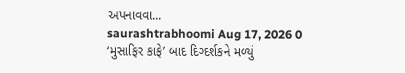અપનાવવા...
saurashtrabhoomi Aug 17, 2026 0
‘મુસાફિર કાફે’ બાદ દિગ્દર્શકને મળ્યું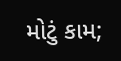મોટું કામ;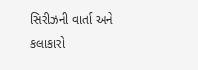સિરીઝની વાર્તા અને કલાકારો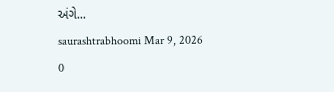અંગે...
saurashtrabhoomi Mar 9, 2026 0